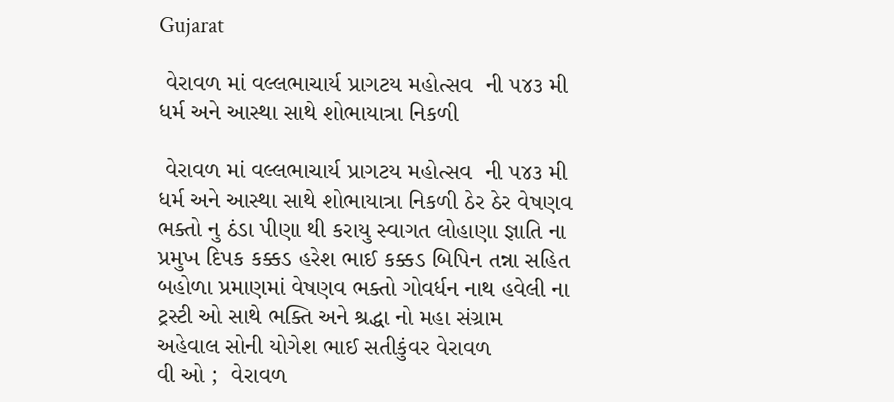Gujarat

 વેરાવળ માં વલ્લભાચાર્ય પ્રાગટય મહોત્સવ  ની ૫૪૩ મી  ધર્મ અને આસ્થા સાથે શોભાયાત્રા નિકળી

 વેરાવળ માં વલ્લભાચાર્ય પ્રાગટય મહોત્સવ  ની ૫૪૩ મી  ધર્મ અને આસ્થા સાથે શોભાયાત્રા નિકળી ઠેર ઠેર વેષણવ  ભક્તો નુ ઠંડા પીણા થી કરાયુ સ્વાગત લોહાણા જ્ઞાતિ ના પ્રમુખ દિપક કક્કડ હરેશ ભાઈ કક્કડ બિપિન તન્ના સહિત બહોળા પ્રમાણમાં વેષણવ ભક્તો ગોવર્ધન નાથ હવેલી ના ટ્રસ્ટી ઓ સાથે ભક્તિ અને શ્રદ્ધા નો મહા સંગ્રામ
અહેવાલ સોની યોગેશ ભાઈ સતીકુંવર વેરાવળ
વી ઓ ;  વેરાવળ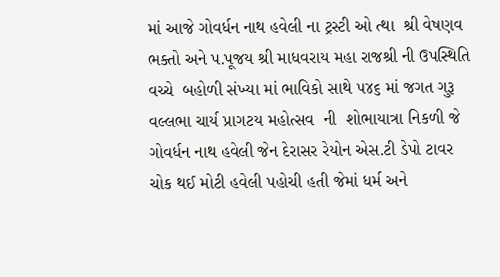માં આજે ગોવર્ધન નાથ હવેલી ના ટ્રસ્ટી ઓ ત્થા  શ્રી વેષણવ ભક્તો અને પ.પૂજય શ્રી માધવરાય મહા રાજશ્રી ની ઉપસ્થિતિ વચ્ચે  બહોળી સંખ્યા માં ભાવિકો સાથે ૫૪૬ માં જગત ગુરૂ  વલ્લભા ચાર્ય પ્રાગટય મહોત્સવ  ની  શોભાયાત્રા નિકળી જે ગોવર્ધન નાથ હવેલી જેન દેરાસર રેયોન એસ.ટી ડેપો ટાવર ચોક થઈ મોટી હવેલી પહોચી હતી જેમાં ધર્મ અને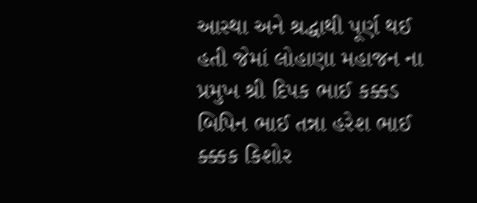આસ્થા અને શ્રદ્ધાથી પૂર્ણ થઈ હતી જેમાં લોહાણા મહાજન ના  પ્રમુખ શ્રી દિપક ભાઈ કક્કડ બિપિન ભાઈ તન્ના હરેશ ભાઈ ક્ક્કક કિશોર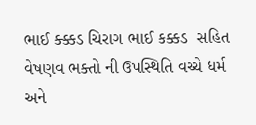ભાઈ ક્ક્કડ ચિરાગ ભાઈ કક્કડ  સહિત વેષણવ ભક્તો ની ઉપસ્થિતિ વચ્ચે ધર્મ અને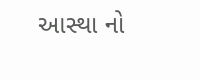આસ્થા નો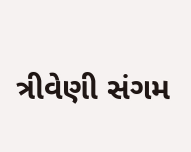ત્રીવેણી સંગમ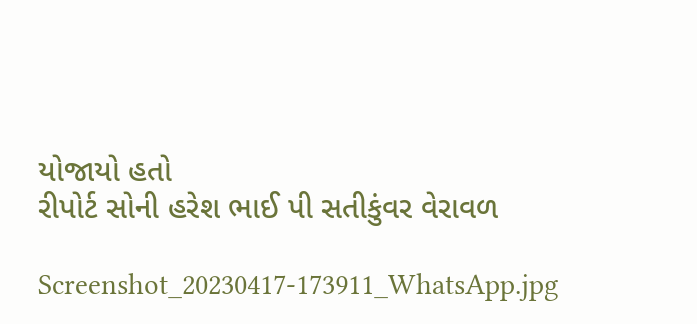યોજાયો હતો
રીપોર્ટ સોની હરેશ ભાઈ પી સતીકુંવર વેરાવળ

Screenshot_20230417-173911_WhatsApp.jpg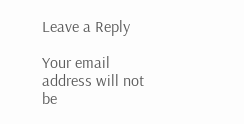Leave a Reply

Your email address will not be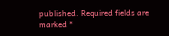published. Required fields are marked *